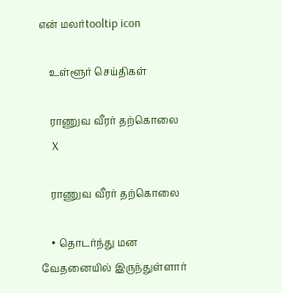என் மலர்tooltip icon

    உள்ளூர் செய்திகள்

    ராணுவ வீரர் தற்கொலை
    X

    ராணுவ வீரர் தற்கொலை

    • தொடர்ந்து மன வேதனையில் இருந்துள்ளார்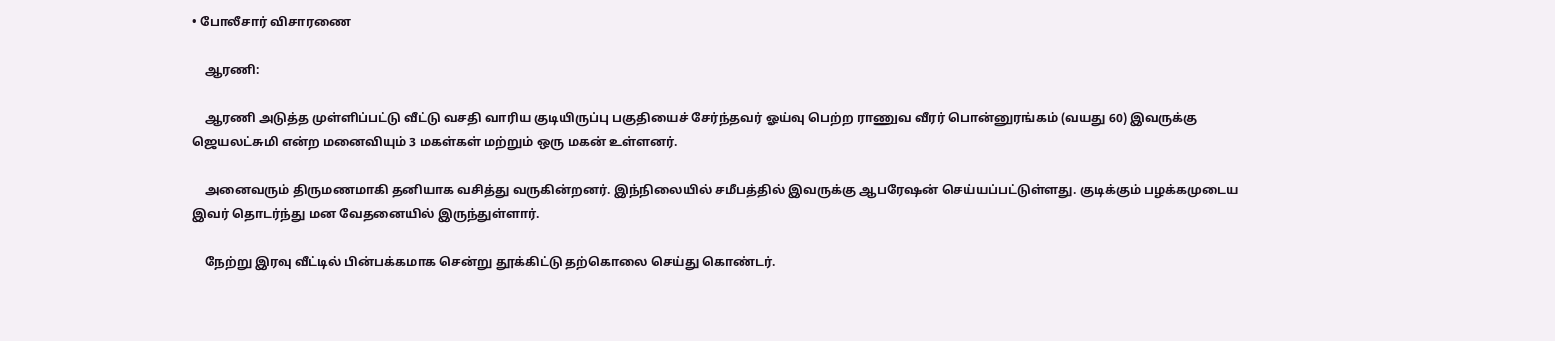• போலீசார் விசாரணை

    ஆரணி:

    ஆரணி அடுத்த முள்ளிப்பட்டு வீட்டு வசதி வாரிய குடியிருப்பு பகுதியைச் சேர்ந்தவர் ஓய்வு பெற்ற ராணுவ வீரர் பொன்னுரங்கம் (வயது 60) இவருக்கு ஜெயலட்சுமி என்ற மனைவியும் 3 மகள்கள் மற்றும் ஒரு மகன் உள்ளனர்.

    அனைவரும் திருமணமாகி தனியாக வசித்து வருகின்றனர். இந்நிலையில் சமீபத்தில் இவருக்கு ஆபரேஷன் செய்யப்பட்டுள்ளது. குடிக்கும் பழக்கமுடைய இவர் தொடர்ந்து மன வேதனையில் இருந்துள்ளார்.

    நேற்று இரவு வீட்டில் பின்பக்கமாக சென்று தூக்கிட்டு தற்கொலை செய்து கொண்டர்.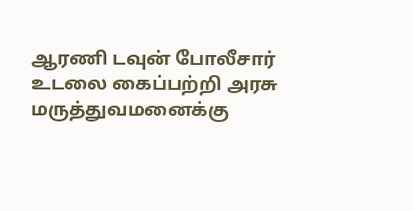ஆரணி டவுன் போலீசார் உடலை கைப்பற்றி அரசு மருத்துவமனைக்கு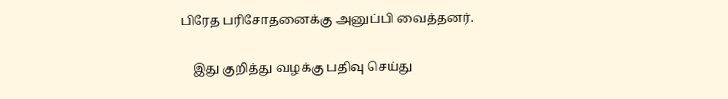பிரேத பரிசோதனைக்கு அனுப்பி வைத்தனர்.

    இது குறித்து வழக்கு பதிவு செய்து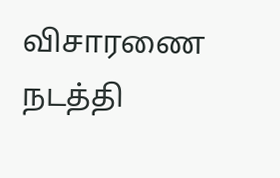விசாரணை நடத்தி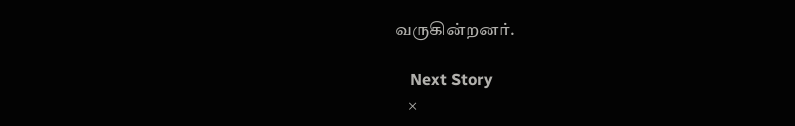வருகின்றனர்.

    Next Story
    ×